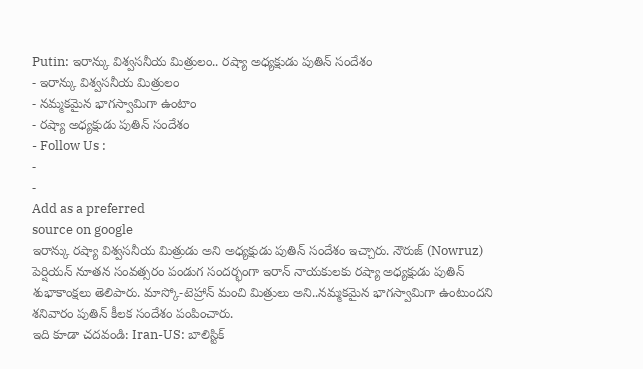Putin: ఇరాన్కు విశ్వసనీయ మిత్రులం.. రష్యా అధ్యక్షుడు పుతిన్ సందేశం
- ఇరాన్కు విశ్వసనీయ మిత్రులం
- నమ్మకమైన భాగస్వామిగా ఉంటాం
- రష్యా అధ్యక్షుడు పుతిన్ సందేశం
- Follow Us :
-
-
Add as a preferred
source on google
ఇరాన్కు రష్యా విశ్వసనీయ మిత్రుడు అని అధ్యక్షుడు పుతిన్ సందేశం ఇచ్చారు. నౌరుజ్ (Nowruz) పెర్షియన్ నూతన సంవత్సరం పండుగ సందర్భంగా ఇరాన్ నాయకులకు రష్యా అధ్యక్షుడు పుతిన్ శుభాకాంక్షలు తెలిపారు. మాస్కో-టెహ్రాన్ మంచి మిత్రులు అని..నమ్మకమైన భాగస్వామిగా ఉంటుందని శనివారం పుతిన్ కీలక సందేశం పంపించారు.
ఇది కూడా చదవండి: Iran-US: బాలిస్టిక్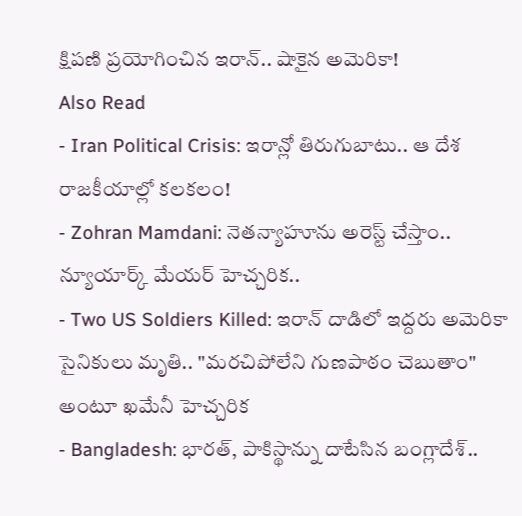క్షిపణి ప్రయోగించిన ఇరాన్.. షాకైన అమెరికా!
Also Read
- Iran Political Crisis: ఇరాన్లో తిరుగుబాటు.. ఆ దేశ రాజకీయాల్లో కలకలం!
- Zohran Mamdani: నెతన్యాహూను అరెస్ట్ చేస్తాం.. న్యూయార్క్ మేయర్ హెచ్చరిక..
- Two US Soldiers Killed: ఇరాన్ దాడిలో ఇద్దరు అమెరికా సైనికులు మృతి.. "మరచిపోలేని గుణపాఠం చెబుతాం" అంటూ ఖమేనీ హెచ్చరిక
- Bangladesh: భారత్, పాకిస్థాన్ను దాటేసిన బంగ్లాదేశ్..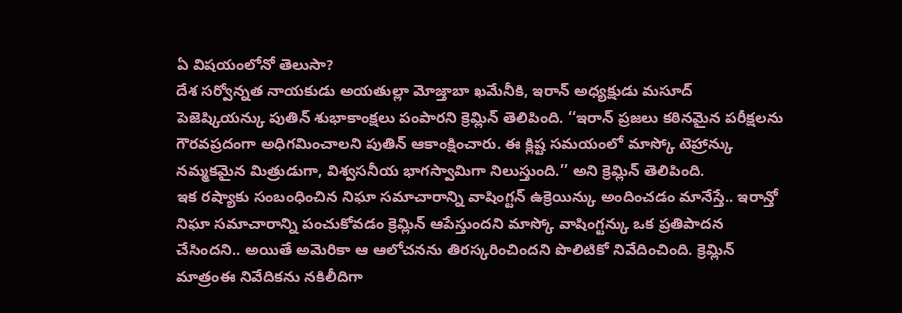ఏ విషయంలోనో తెలుసా?
దేశ సర్వోన్నత నాయకుడు అయతుల్లా మోజ్తాబా ఖమేనీకి, ఇరాన్ అధ్యక్షుడు మసూద్ పెజెష్కియన్కు పుతిన్ శుభాకాంక్షలు పంపారని క్రెమ్లిన్ తెలిపింది. ‘‘ఇరాన్ ప్రజలు కఠినమైన పరీక్షలను గౌరవప్రదంగా అధిగమించాలని పుతిన్ ఆకాంక్షించారు. ఈ క్లిష్ట సమయంలో మాస్కో టెహ్రాన్కు నమ్మకమైన మిత్రుడుగా, విశ్వసనీయ భాగస్వామిగా నిలుస్తుంది.’’ అని క్రెమ్లిన్ తెలిపింది.
ఇక రష్యాకు సంబంధించిన నిఘా సమాచారాన్ని వాషింగ్టన్ ఉక్రెయిన్కు అందించడం మానేస్తే.. ఇరాన్తో నిఘా సమాచారాన్ని పంచుకోవడం క్రెమ్లిన్ ఆపేస్తుందని మాస్కో వాషింగ్టన్కు ఒక ప్రతిపాదన చేసిందని.. అయితే అమెరికా ఆ ఆలోచనను తిరస్కరించిందని పొలిటికో నివేదించింది. క్రెమ్లిన్ మాత్రంఈ నివేదికను నకిలీదిగా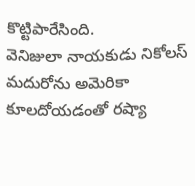కొట్టిపారేసింది.
వెనిజులా నాయకుడు నికోలస్ మదురోను అమెరికా కూలదోయడంతో రష్యా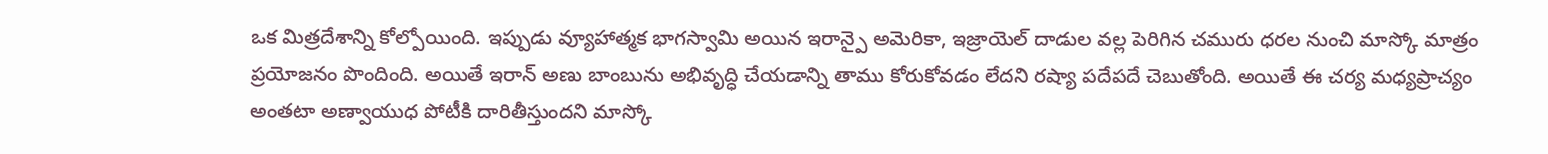ఒక మిత్రదేశాన్ని కోల్పోయింది. ఇప్పుడు వ్యూహాత్మక భాగస్వామి అయిన ఇరాన్పై అమెరికా, ఇజ్రాయెల్ దాడుల వల్ల పెరిగిన చమురు ధరల నుంచి మాస్కో మాత్రం ప్రయోజనం పొందింది. అయితే ఇరాన్ అణు బాంబును అభివృద్ధి చేయడాన్ని తాము కోరుకోవడం లేదని రష్యా పదేపదే చెబుతోంది. అయితే ఈ చర్య మధ్యప్రాచ్యం అంతటా అణ్వాయుధ పోటీకి దారితీస్తుందని మాస్కో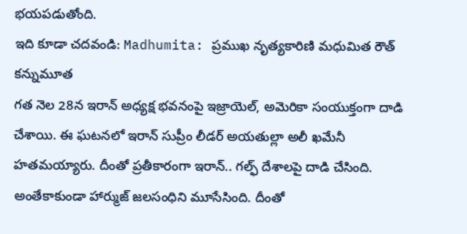భయపడుతోంది.
ఇది కూడా చదవండి: Madhumita: ప్రముఖ నృత్యకారిణి మధుమిత రౌత్ కన్నుమూత
గత నెల 28న ఇరాన్ అధ్యక్ష భవనంపై ఇజ్రాయెల్, అమెరికా సంయుక్తంగా దాడి చేశాయి. ఈ ఘటనలో ఇరాన్ సుప్రీం లీడర్ అయతుల్లా అలీ ఖమేనీ హతమయ్యారు. దీంతో ప్రతీకారంగా ఇరాన్.. గల్ఫ్ దేశాలపై దాడి చేసింది. అంతేకాకుండా హార్ముజ్ జలసంధిని మూసేసింది. దీంతో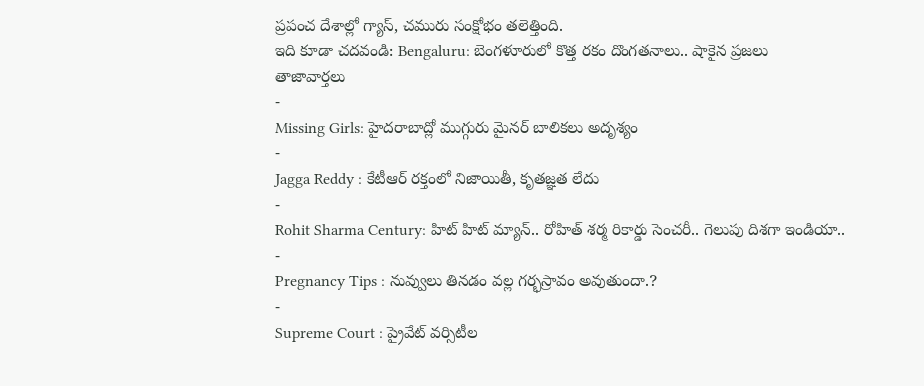ప్రపంచ దేశాల్లో గ్యాస్, చమురు సంక్షోభం తలెత్తింది.
ఇది కూడా చదవండి: Bengaluru: బెంగళూరులో కొత్త రకం దొంగతనాలు.. షాకైన ప్రజలు
తాజావార్తలు
-
Missing Girls: హైదరాబాద్లో ముగ్గురు మైనర్ బాలికలు అదృశ్యం
-
Jagga Reddy : కేటీఆర్ రక్తంలో నిజాయితీ, కృతజ్ఞత లేదు
-
Rohit Sharma Century: హిట్ హిట్ మ్యాన్.. రోహిత్ శర్మ రికార్డు సెంచరీ.. గెలుపు దిశగా ఇండియా..
-
Pregnancy Tips : నువ్వులు తినడం వల్ల గర్భస్రావం అవుతుందా.?
-
Supreme Court : ప్రైవేట్ వర్సిటీల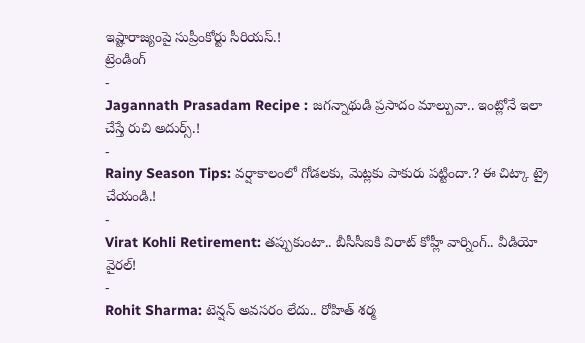ఇష్టారాజ్యంపై సుప్రీంకోర్టు సీరియస్.!
ట్రెండింగ్
-
Jagannath Prasadam Recipe : జగన్నాథుడి ప్రసాదం మాల్పువా.. ఇంట్లోనే ఇలా చేస్తే రుచి అదుర్స్.!
-
Rainy Season Tips: వర్షాకాలంలో గోడలకు, మెట్లకు పాకురు పట్టిందా.? ఈ చిట్కా ట్రై చేయండి.!
-
Virat Kohli Retirement: తప్పుకుంటా.. బీసీసీఐకి విరాట్ కోహ్లీ వార్నింగ్.. వీడియో వైరల్!
-
Rohit Sharma: టెన్షన్ అవసరం లేదు.. రోహిత్ శర్మ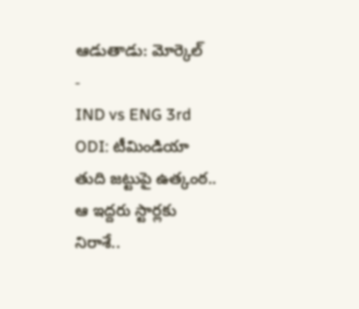ఆడుతాడు: మోర్కెల్
-
IND vs ENG 3rd ODI: టీమిండియా తుది జట్టుపై ఉత్కంఠ.. ఆ ఇద్దరు స్టార్లకు నిరాశే..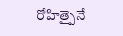రోహిత్పైనే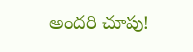అందరి చూపు!